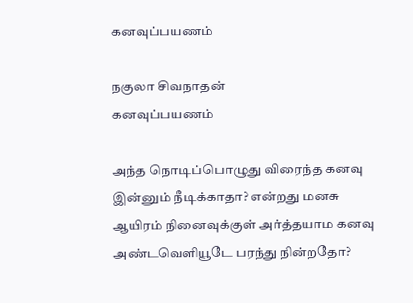கனவுப்பயணம்

நகுலா சிவநாதன்
கனவுப்பயணம்

அந்த நொடிப்பொழுது விரைந்த கனவு
இன்னும் நீடிக்காதா? என்றது மனசு
ஆயிரம் நினைவுக்குள் அர்த்தயாம கனவு
அண்டவெளியூடே பரந்து நின்றதோ?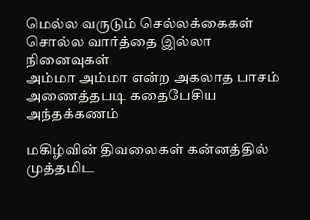மெல்ல வருடும் செல்லக்கைகள்
சொல்ல வார்த்தை இல்லா நினைவுகள்
அம்மா அம்மா என்ற அகலாத பாசம்
அணைத்தபடி கதைபேசிய அந்தக்கணம்

மகிழ்வின் திவலைகள் கன்னத்தில் முத்தமிட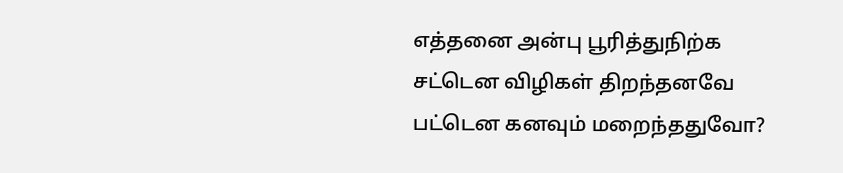எத்தனை அன்பு பூரித்துநிற்க
சட்டென விழிகள் திறந்தனவே
பட்டென கனவும் மறைந்ததுவோ?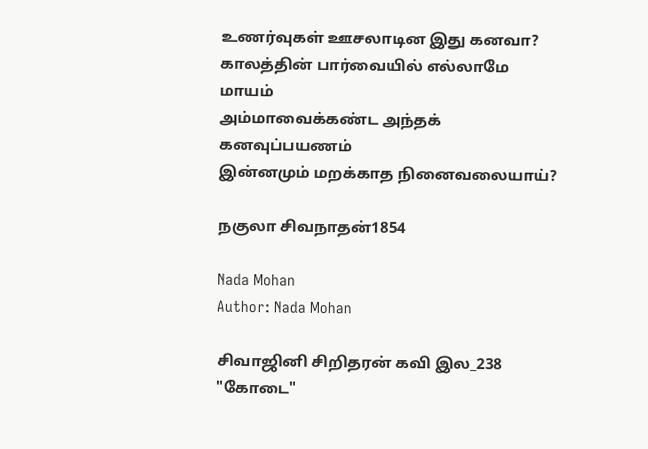உணர்வுகள் ஊசலாடின இது கனவா?
காலத்தின் பார்வையில் எல்லாமே மாயம்
அம்மாவைக்கண்ட அந்தக் கனவுப்பயணம்
இன்னமும் மறக்காத நினைவலையாய்?

நகுலா சிவநாதன்1854

Nada Mohan
Author: Nada Mohan

சிவாஜினி சிறிதரன் கவி இல_238 "கோடை"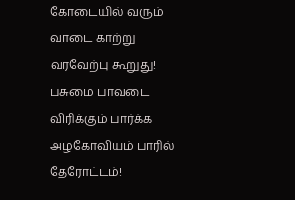கோடையில் வரும் வாடை காற்று வரவேற்பு கூறுது! பசுமை பாவடை விரிக்கும் பார்க்க அழகோவியம் பாரில் தேரோட்டம்!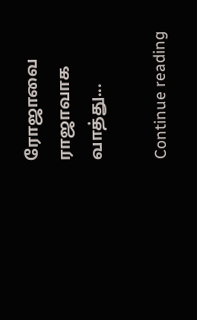ரோஜாவை ராஜாவாக வாத்து...

Continue reading